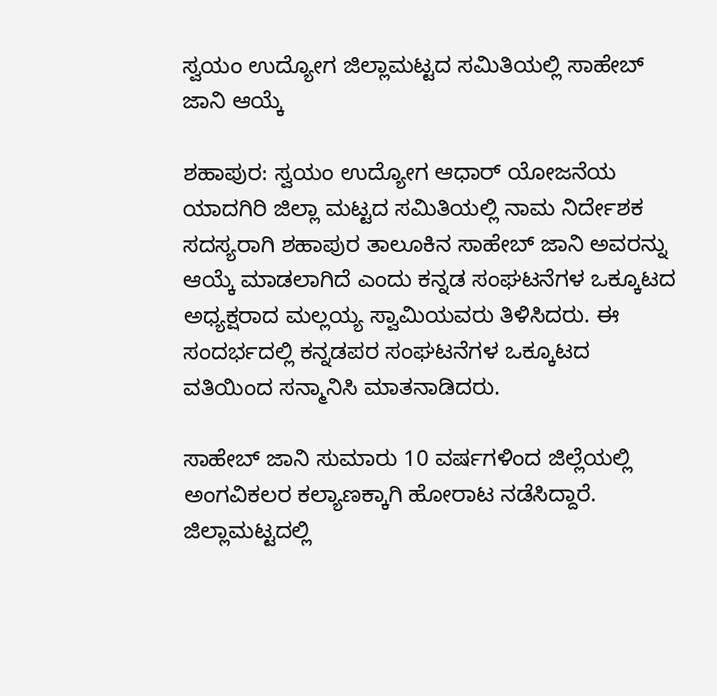ಸ್ವಯಂ ಉದ್ಯೋಗ ಜಿಲ್ಲಾಮಟ್ಟದ ಸಮಿತಿಯಲ್ಲಿ ಸಾಹೇಬ್ ಜಾನಿ ಆಯ್ಕೆ

ಶಹಾಪುರ: ಸ್ವಯಂ ಉದ್ಯೋಗ ಆಧಾರ್ ಯೋಜನೆಯ ಯಾದಗಿರಿ ಜಿಲ್ಲಾ ಮಟ್ಟದ ಸಮಿತಿಯಲ್ಲಿ ನಾಮ ನಿರ್ದೇಶಕ ಸದಸ್ಯರಾಗಿ ಶಹಾಪುರ ತಾಲೂಕಿನ ಸಾಹೇಬ್ ಜಾನಿ ಅವರನ್ನು ಆಯ್ಕೆ ಮಾಡಲಾಗಿದೆ ಎಂದು ಕನ್ನಡ ಸಂಘಟನೆಗಳ ಒಕ್ಕೂಟದ ಅಧ್ಯಕ್ಷರಾದ ಮಲ್ಲಯ್ಯ ಸ್ವಾಮಿಯವರು ತಿಳಿಸಿದರು. ಈ ಸಂದರ್ಭದಲ್ಲಿ ಕನ್ನಡಪರ ಸಂಘಟನೆಗಳ ಒಕ್ಕೂಟದ ವತಿಯಿಂದ ಸನ್ಮಾನಿಸಿ ಮಾತನಾಡಿದರು.

ಸಾಹೇಬ್ ಜಾನಿ ಸುಮಾರು 10 ವರ್ಷಗಳಿಂದ ಜಿಲ್ಲೆಯಲ್ಲಿ ಅಂಗವಿಕಲರ ಕಲ್ಯಾಣಕ್ಕಾಗಿ ಹೋರಾಟ ನಡೆಸಿದ್ದಾರೆ. ಜಿಲ್ಲಾಮಟ್ಟದಲ್ಲಿ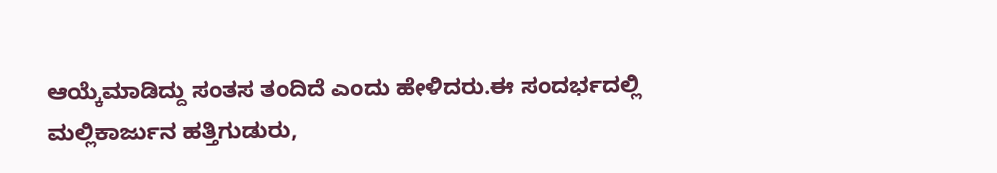ಆಯ್ಕೆಮಾಡಿದ್ದು ಸಂತಸ ತಂದಿದೆ ಎಂದು ಹೇಳಿದರು.ಈ ಸಂದರ್ಭದಲ್ಲಿ ಮಲ್ಲಿಕಾರ್ಜುನ ಹತ್ತಿಗುಡುರು,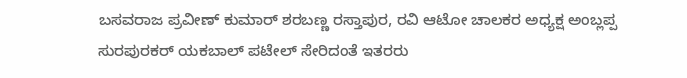ಬಸವರಾಜ ಪ್ರವೀಣ್ ಕುಮಾರ್ ಶರಬಣ್ಣ ರಸ್ತಾಪುರ, ರವಿ ಆಟೋ ಚಾಲಕರ ಅಧ್ಯಕ್ಷ ಅಂಬ್ಲಪ್ಪ ಸುರಪುರಕರ್ ಯಕಬಾಲ್ ಪಟೇಲ್ ಸೇರಿದಂತೆ ಇತರರು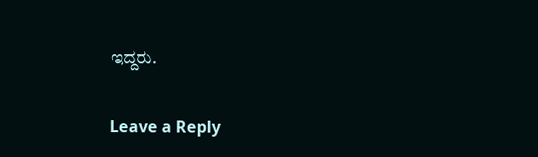ಇದ್ದರು.

Leave a Reply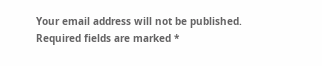Your email address will not be published. Required fields are marked *